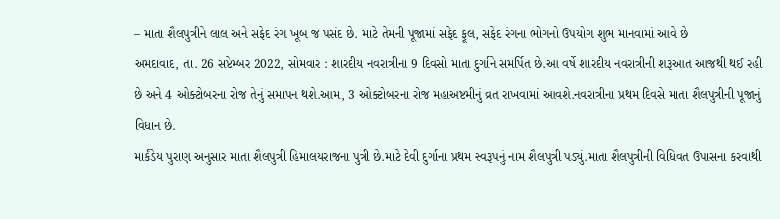– માતા શૈલપુત્રીને લાલ અને સફેદ રંગ ખૂબ જ પસંદ છે. માટે તેમની પૂજામાં સફેદ ફૂલ, સફેદ રંગના ભોગનો ઉપયોગ શુભ માનવામાં આવે છે
અમદાવાદ, તા. 26 સપ્ટેમ્બર 2022, સોમવાર : શારદીય નવરાત્રીના 9 દિવસો માતા દુર્ગાને સમર્પિત છે.આ વર્ષે શારદીય નવરાત્રીની શરૂઆત આજથી થઈ રહી છે અને 4 ઓક્ટોબરના રોજ તેનું સમાપન થશે.આમ, 3 ઓક્ટોબરના રોજ મહાઅષ્ટમીનું વ્રત રાખવામાં આવશે.નવરાત્રીના પ્રથમ દિવસે માતા શૈલપુત્રીની પૂજાનું વિધાન છે.
માર્કંડેય પુરાણ અનુસાર માતા શૈલપુત્રી હિમાલયરાજના પુત્રી છે.માટે દેવી દુર્ગાના પ્રથમ સ્વરૂપનું નામ શૈલપુત્રી પડ્યું.માતા શૈલપુત્રીની વિધિવત ઉપાસના કરવાથી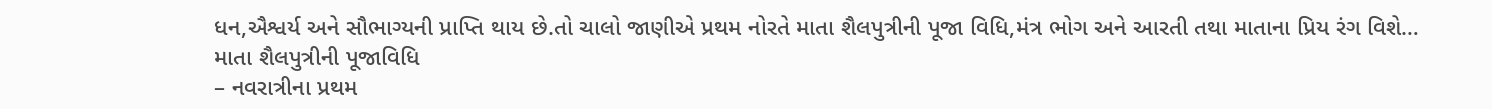ધન,ઐશ્વર્ય અને સૌભાગ્યની પ્રાપ્તિ થાય છે.તો ચાલો જાણીએ પ્રથમ નોરતે માતા શૈલપુત્રીની પૂજા વિધિ,મંત્ર ભોગ અને આરતી તથા માતાના પ્રિય રંગ વિશે…
માતા શૈલપુત્રીની પૂજાવિધિ
– નવરાત્રીના પ્રથમ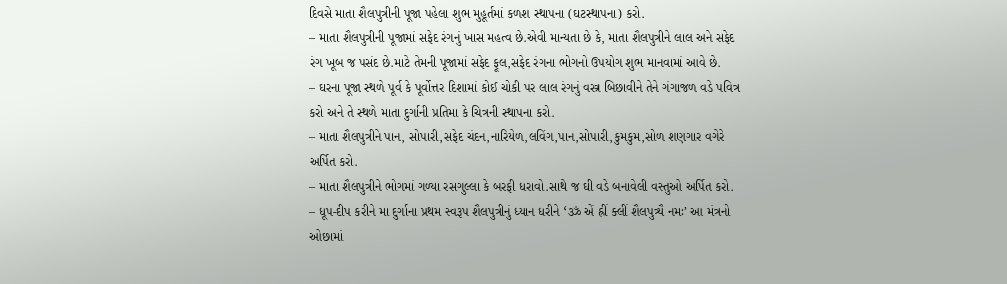દિવસે માતા શૈલપુત્રીની પૂજા પહેલા શુભ મુહૂર્તમાં કળશ સ્થાપના (ઘટસ્થાપના) કરો.
– માતા શૈલપુત્રીની પૂજામાં સફેદ રંગનું ખાસ મહત્વ છે.એવી માન્યતા છે કે, માતા શૈલપુત્રીને લાલ અને સફેદ રંગ ખૂબ જ પસંદ છે.માટે તેમની પૂજામાં સફેદ ફૂલ,સફેદ રંગના ભોગનો ઉપયોગ શુભ માનવામાં આવે છે.
– ઘરના પૂજા સ્થળે પૂર્વ કે પૂર્વોત્તર દિશામાં કોઈ ચોકી પર લાલ રંગનું વસ્ત્ર બિછાવીને તેને ગંગાજળ વડે પવિત્ર કરો અને તે સ્થળે માતા દુર્ગાની પ્રતિમા કે ચિત્રની સ્થાપના કરો.
– માતા શૈલપુત્રીને પાન, સોપારી,સફેદ ચંદન,નારિયેળ,લવિંગ,પાન,સોપારી,કુમકુમ,સોળ શણગાર વગેરે અર્પિત કરો.
– માતા શૈલપુત્રીને ભોગમાં ગળ્યા રસગુલ્લા કે બરફી ધરાવો.સાથે જ ઘી વડે બનાવેલી વસ્તુઓ અર્પિત કરો.
– ધૂપ-દીપ કરીને મા દુર્ગાના પ્રથમ સ્વરૂપ શૈલપુત્રીનું ધ્યાન ધરીને ‘ॐ એં હ્રીં ક્લીં શૈલપુત્ર્યૈ નમઃ’ આ મંત્રનો ઓછામાં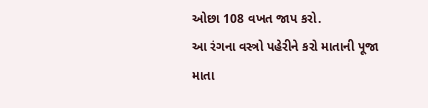ઓછા 108 વખત જાપ કરો.
આ રંગના વસ્ત્રો પહેરીને કરો માતાની પૂજા
માતા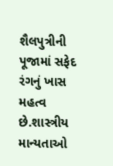શૈલપુત્રીની પૂજામાં સફેદ રંગનું ખાસ મહત્વ છે.શાસ્ત્રીય માન્યતાઓ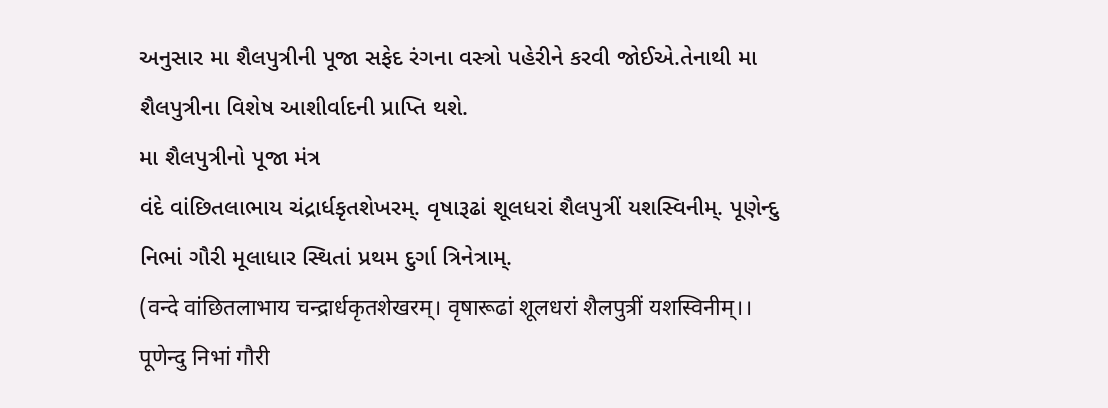અનુસાર મા શૈલપુત્રીની પૂજા સફેદ રંગના વસ્ત્રો પહેરીને કરવી જોઈએ.તેનાથી મા શૈલપુત્રીના વિશેષ આશીર્વાદની પ્રાપ્તિ થશે.
મા શૈલપુત્રીનો પૂજા મંત્ર
વંદે વાંછિતલાભાય ચંદ્રાર્ધકૃતશેખરમ્. વૃષારૂઢાં શૂલધરાં શૈલપુત્રીં યશસ્વિનીમ્. પૂણેન્દુ નિભાં ગૌરી મૂલાધાર સ્થિતાં પ્રથમ દુર્ગા ત્રિનેત્રામ્.
(वन्दे वांछितलाभाय चन्द्रार्धकृतशेखरम्। वृषारूढां शूलधरां शैलपुत्रीं यशस्विनीम्।। पूणेन्दु निभां गौरी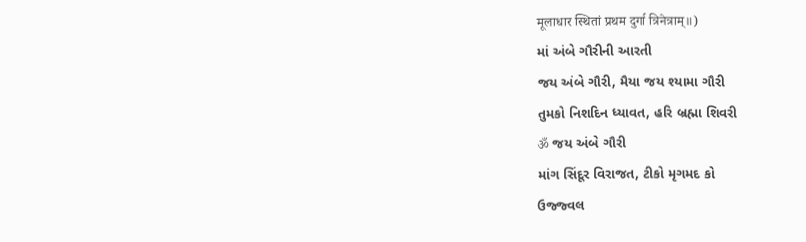मूलाधार स्थितां प्रथम दुर्गा त्रिनेत्राम्॥)
માં અંબે ગૌરીની આરતી
જય અંબે ગૌરી, મૈયા જય શ્યામા ગૌરી
તુમકો નિશદિન ધ્યાવત, હરિ બ્રહ્મા શિવરી
ॐ જય અંબે ગૌરી
માંગ સિંદૂર વિરાજત, ટીકો મૃગમદ કો
ઉજ્જ્વલ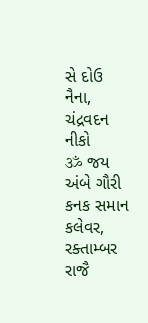સે દોઉ નૈના, ચંદ્રવદન નીકો
ॐ જય અંબે ગૌરી
કનક સમાન કલેવર, રક્તામ્બર રાજૈ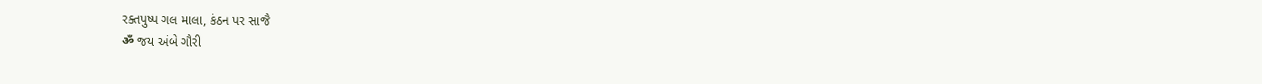રક્તપુષ્પ ગલ માલા, કંઠન પર સાજૈ
ॐ જય અંબે ગૌરી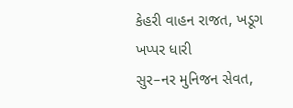કેહરી વાહન રાજત, ખડૂગ ખપ્પર ધારી
સુર–નર મુનિજન સેવત,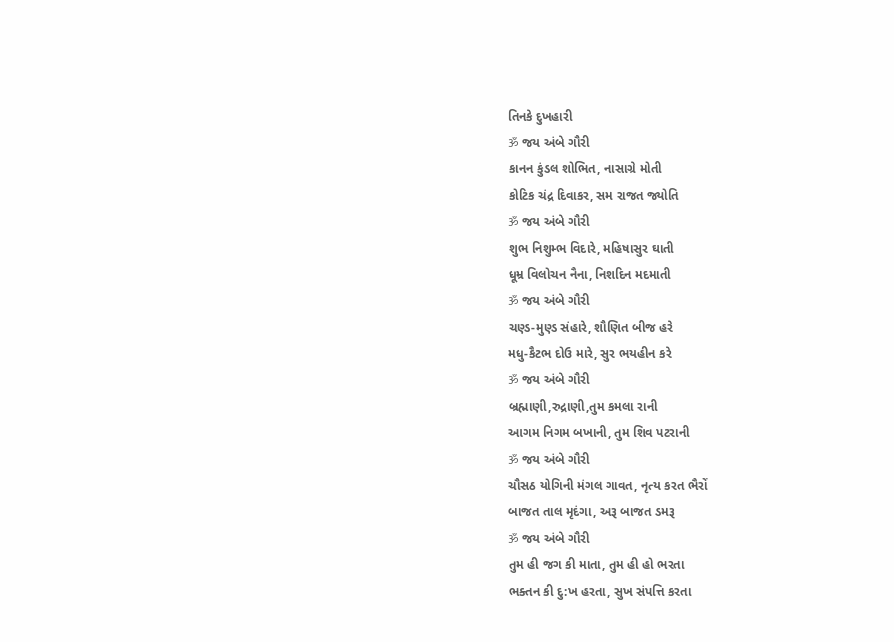તિનકે દુખહારી
ॐ જય અંબે ગૌરી
કાનન કુંડલ શોભિત, નાસાગ્રે મોતી
કોટિક ચંદ્ર દિવાકર, સમ રાજત જ્યોતિ
ॐ જય અંબે ગૌરી
શુભ નિશુમ્ભ વિદારે, મહિષાસુર ઘાતી
ધૂમ્ર વિલોચન નૈના, નિશદિન મદમાતી
ॐ જય અંબે ગૌરી
ચણ્ડ-મુણ્ડ સંહારે, શૌણિત બીજ હરે
મધુ-કૈટભ દોઉ મારે, સુર ભયહીન કરે
ॐ જય અંબે ગૌરી
બ્રહ્માણી,રુદ્રાણી,તુમ કમલા રાની
આગમ નિગમ બખાની, તુમ શિવ પટરાની
ॐ જય અંબે ગૌરી
ચૌસઠ યોગિની મંગલ ગાવત, નૃત્ય કરત ભૈરોં
બાજત તાલ મૃદંગા, અરૂ બાજત ડમરૂ
ॐ જય અંબે ગૌરી
તુમ હી જગ કી માતા, તુમ હી હો ભરતા
ભક્તન કી દુ:ખ હરતા, સુખ સંપત્તિ કરતા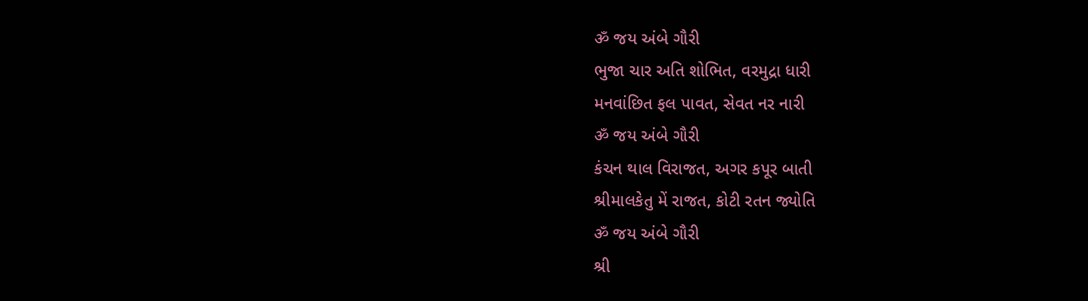ॐ જય અંબે ગૌરી
ભુજા ચાર અતિ શોભિત, વરમુદ્રા ધારી
મનવાંછિત ફલ પાવત, સેવત નર નારી
ॐ જય અંબે ગૌરી
કંચન થાલ વિરાજત, અગર કપૂર બાતી
શ્રીમાલકેતુ મેં રાજત, કોટી રતન જ્યોતિ
ॐ જય અંબે ગૌરી
શ્રી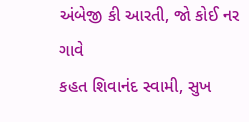અંબેજી કી આરતી, જો કોઈ નર ગાવે
કહત શિવાનંદ સ્વામી, સુખ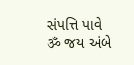સંપત્તિ પાવે
ॐ જય અંબે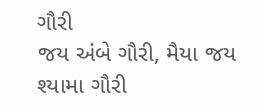ગૌરી
જય અંબે ગૌરી, મૈયા જય શ્યામા ગૌરી